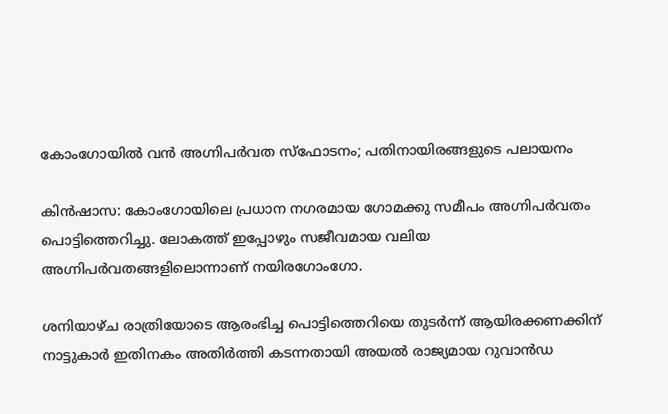കോംഗോയിൽ വൻ അഗ്നിപർവത സ്ഫോടനം; പതിനായിരങ്ങളുടെ പലായനം

കിൻഷാസ: കോംഗോയിലെ പ്രധാന നഗരമായ ഗോമക്കു സമീപം അഗ്നിപർവതം പൊട്ടിത്തെറിച്ചു. ലോകത്ത് ഇപ്പോഴും സജീവമായ വലിയ അഗ്നിപർവതങ്ങളിലൊന്നാണ് നയിരഗോംഗോ.

ശനിയാഴ്ച രാത്രിയോടെ ആരംഭിച്ച പൊട്ടിത്തെറിയെ തുടർന്ന് ആയിരക്കണക്കിന് നാട്ടുകാർ ഇതിനകം അതിർത്തി കടന്നതായി അയൽ രാജ്യമായ റുവാൻഡ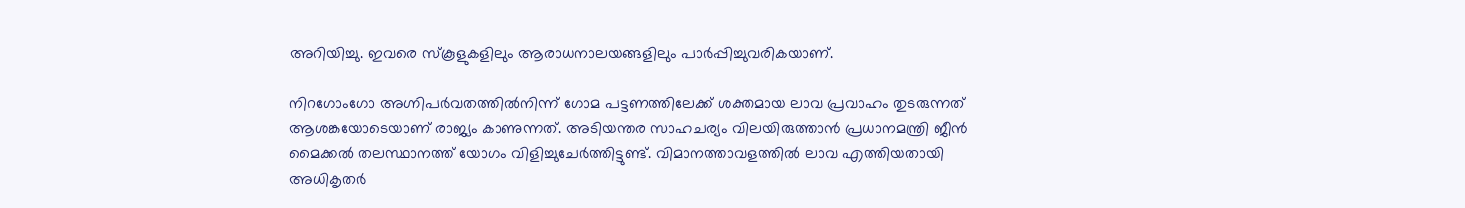അറിയിച്ചു. ഇവരെ സ്കൂളുകളിലും ആരാധനാലയങ്ങളിലും പാർപ്പിച്ചുവരികയാണ്.

നിറഗോംഗോ അഗ്നിപർവതത്തിൽനിന്ന് ഗോമ പട്ടണത്തിലേക്ക് ശക്തമായ ലാവ പ്രവാഹം തുടരുന്നത് ആശങ്കയോടെയാണ് രാജ്യം കാണുന്നത്. അടിയന്തര സാഹചര്യം വിലയിരുത്താൻ പ്രധാനമന്ത്രി ജീൻ മൈക്കൽ തലസ്ഥാനത്ത് യോഗം വിളിച്ചുചേർത്തിട്ടുണ്ട്. വിമാനത്താവളത്തിൽ ലാവ എത്തിയതായി അധികൃതർ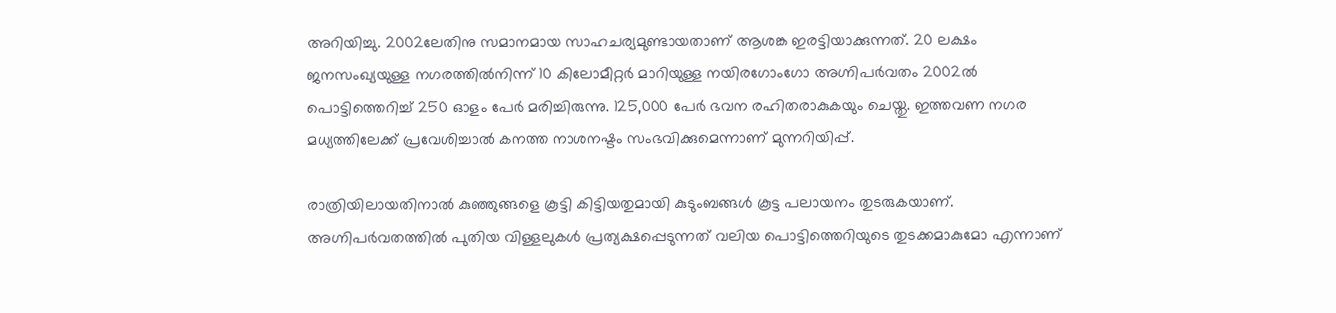അറിയിച്ചു. 2002ലേതിനു സമാനമായ സാഹചര്യമുണ്ടായതാണ് ആശങ്ക ഇരട്ടിയാക്കുന്നത്. 20 ലക്ഷം ജനസംഖ്യയുള്ള നഗരത്തിൽനിന്ന് 10 കിലോമീറ്റർ മാറിയുള്ള നയിരഗോംഗോ അഗ്നിപർവതം 2002ൽ പൊട്ടിത്തെറിച്ച് 250 ഓളം പേർ മരിച്ചിരുന്നു. 125,000 പേർ ഭവന രഹിതരാകുകയും ചെയ്തു. ഇത്തവണ നഗര മധ്യത്തിലേക്ക് പ്രവേശിച്ചാൽ കനത്ത നാശനഷ്ടം സംഭവിക്കുമെന്നാണ് മുന്നറിയിപ്പ്.

രാത്രിയിലായതിനാൽ കുഞ്ഞുങ്ങളെ കൂട്ടി കിട്ടിയതുമായി കുടുംബങ്ങൾ കൂട്ട പലായനം തുടരുകയാണ്. അഗ്നിപർവതത്തിൽ പുതിയ വിള്ളലുകൾ പ്രത്യക്ഷപ്പെടുന്നത് വലിയ പൊട്ടിത്തെറിയുടെ തുടക്കമാകുമോ എന്നാണ്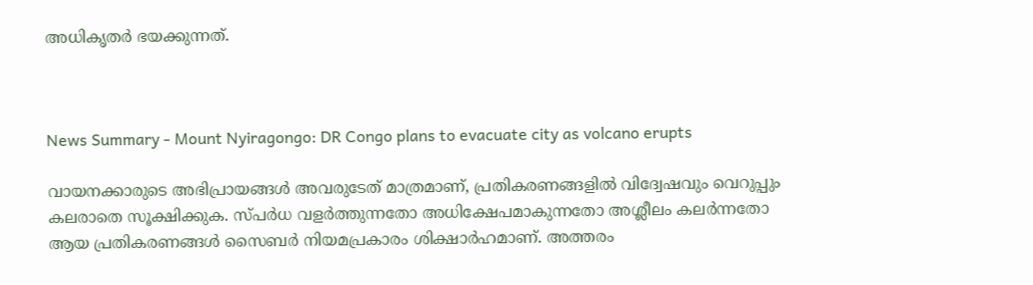അധികൃതർ ഭയക്കുന്നത്.



News Summary - Mount Nyiragongo: DR Congo plans to evacuate city as volcano erupts

വായനക്കാരുടെ അഭിപ്രായങ്ങള്‍ അവരുടേത് മാത്രമാണ്, പ്രതികരണങ്ങളിൽ വിദ്വേഷവും വെറുപ്പും കലരാതെ സൂക്ഷിക്കുക. സ്പർധ വളർത്തുന്നതോ അധിക്ഷേപമാകുന്നതോ അശ്ലീലം കലർന്നതോ ആയ പ്രതികരണങ്ങൾ സൈബർ നിയമപ്രകാരം ശിക്ഷാർഹമാണ്. അത്തരം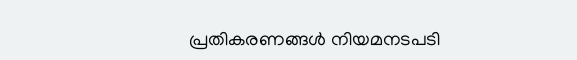പ്രതികരണങ്ങൾ നിയമനടപടി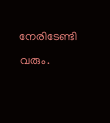നേരിടേണ്ടി വരും.